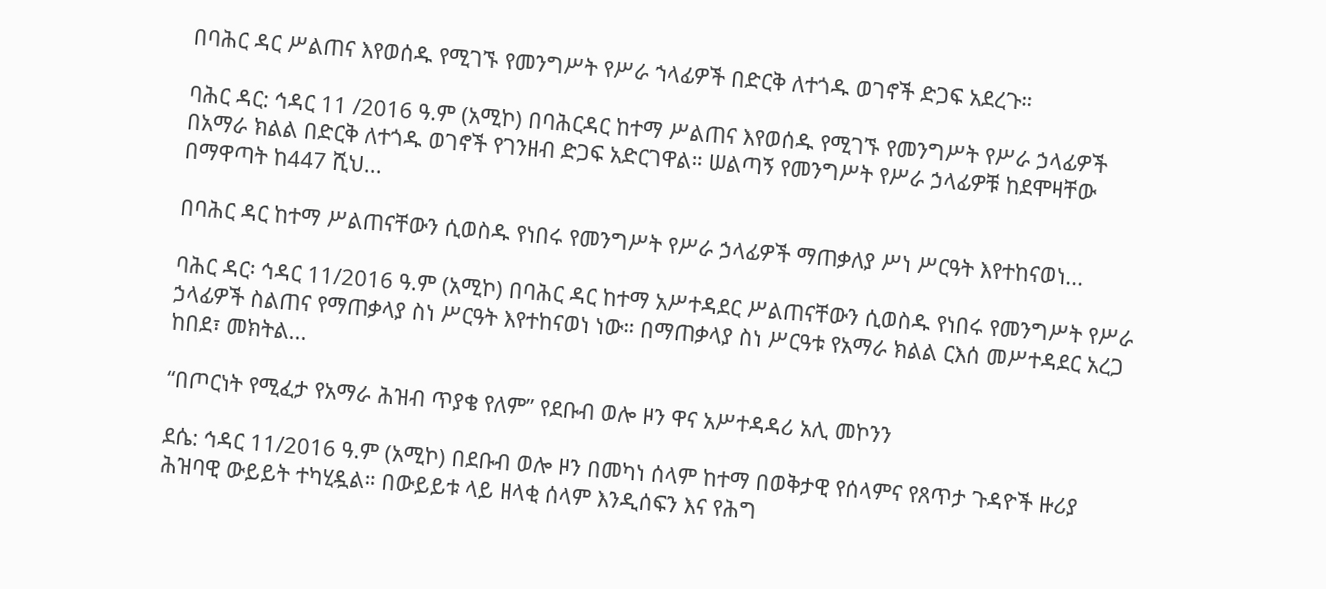በባሕር ዳር ሥልጠና እየወሰዱ የሚገኙ የመንግሥት የሥራ ኀላፊዎች በድርቅ ለተጎዱ ወገኖች ድጋፍ አደረጉ።

ባሕር ዳር: ኅዳር 11 /2016 ዓ.ም (አሚኮ) በባሕርዳር ከተማ ሥልጠና እየወሰዱ የሚገኙ የመንግሥት የሥራ ኃላፊዎች በአማራ ክልል በድርቅ ለተጎዱ ወገኖች የገንዘብ ድጋፍ አድርገዋል። ሠልጣኝ የመንግሥት የሥራ ኃላፊዎቹ ከደሞዛቸው በማዋጣት ከ447 ሺህ...

በባሕር ዳር ከተማ ሥልጠናቸውን ሲወስዱ የነበሩ የመንግሥት የሥራ ኃላፊዎች ማጠቃለያ ሥነ ሥርዓት እየተከናወነ...

ባሕር ዳር፡ ኅዳር 11/2016 ዓ.ም (አሚኮ) በባሕር ዳር ከተማ አሥተዳደር ሥልጠናቸውን ሲወስዱ የነበሩ የመንግሥት የሥራ ኃላፊዎች ስልጠና የማጠቃላያ ስነ ሥርዓት እየተከናወነ ነው። በማጠቃላያ ስነ ሥርዓቱ የአማራ ክልል ርእሰ መሥተዳደር አረጋ ከበደ፣ መክትል...

“በጦርነት የሚፈታ የአማራ ሕዝብ ጥያቄ የለም” የደቡብ ወሎ ዞን ዋና አሥተዳዳሪ አሊ መኮንን

ደሴ: ኅዳር 11/2016 ዓ.ም (አሚኮ) በደቡብ ወሎ ዞን በመካነ ሰላም ከተማ በወቅታዊ የሰላምና የጸጥታ ጉዳዮች ዙሪያ ሕዝባዊ ውይይት ተካሂዷል። በውይይቱ ላይ ዘላቂ ሰላም እንዲሰፍን እና የሕግ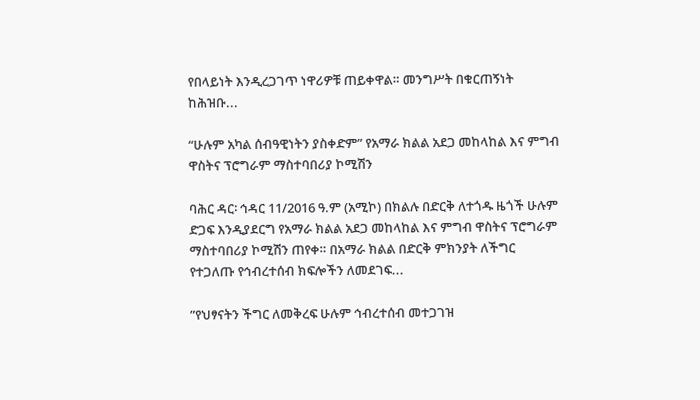የበላይነት እንዲረጋገጥ ነዋሪዎቹ ጠይቀዋል። መንግሥት በቁርጠኝነት ከሕዝቡ...

“ሁሉም አካል ሰብዓዊነትን ያስቀድም” የአማራ ክልል አደጋ መከላከል እና ምግብ ዋስትና ፕሮግራም ማስተባበሪያ ኮሚሽን

ባሕር ዳር፡ ኅዳር 11/2016 ዓ.ም (አሚኮ) በክልሉ በድርቅ ለተጎዱ ዜጎች ሁሉም ድጋፍ እንዲያደርግ የአማራ ክልል አደጋ መከላከል እና ምግብ ዋስትና ፕሮግራም ማስተባበሪያ ኮሚሽን ጠየቀ። በአማራ ክልል በድርቅ ምክንያት ለችግር የተጋለጡ የኅብረተሰብ ክፍሎችን ለመደገፍ...

”የህፃናትን ችግር ለመቅረፍ ሁሉም ኅብረተሰብ መተጋገዝ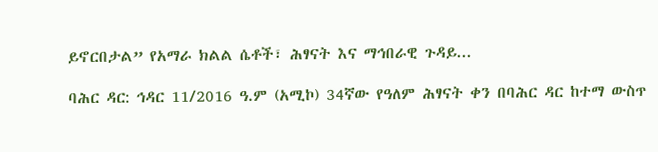ይኖርበታል” የአማራ ክልል ሴቶች፣ ሕፃናት እና ማኅበራዊ ጉዳይ...

ባሕር ዳር: ኅዳር 11/2016 ዓ.ም (አሚኮ) 34ኛው የዓለም ሕፃናት ቀን በባሕር ዳር ከተማ ውስጥ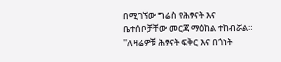በሚገኘው ግሬስ የሕፃናት እና ቤተሰቦቻቸው መርጃ ማዕከል ተከብሯል። ''ለዛሬዎቹ ሕፃናት ፍቅር እና በጎነት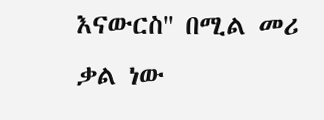እናውርስ'' በሚል መሪ ቃል ነው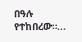በዓሉ የተከበረው።...